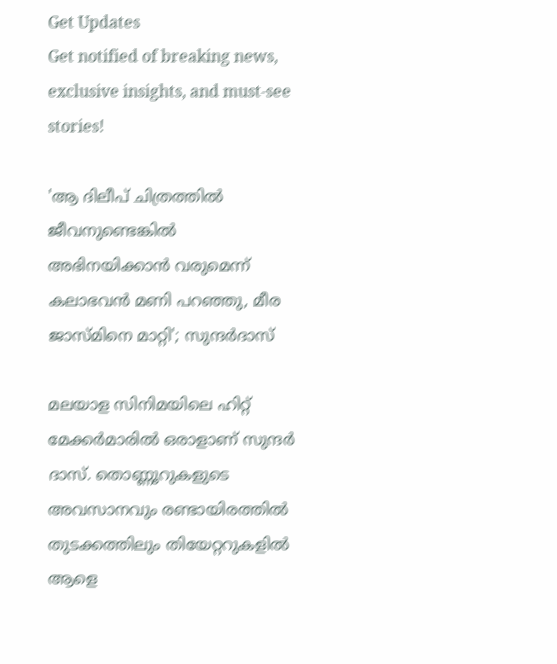Get Updates
Get notified of breaking news, exclusive insights, and must-see stories!

'ആ ദിലീപ് ചിത്രത്തിൽ ജീവനുണ്ടെങ്കിൽ അഭിനയിക്കാൻ വരുമെന്ന് കലാഭവൻ മണി പറഞ്ഞു, മീര ജാസ്‌മിനെ മാറ്റി'; സുന്ദർദാസ്

മലയാള സിനിമയിലെ ഹിറ്റ് മേക്കർമാരിൽ ഒരാളാണ് സുന്ദർ ദാസ്. തൊണ്ണൂറുകളുടെ അവസാനവും രണ്ടായിരത്തിൽ തുടക്കത്തിലും തിയേറ്ററുകളിൽ ആളെ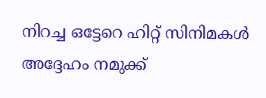നിറച്ച ഒട്ടേറെ ഹിറ്റ് സിനിമകൾ അദ്ദേഹം നമുക്ക്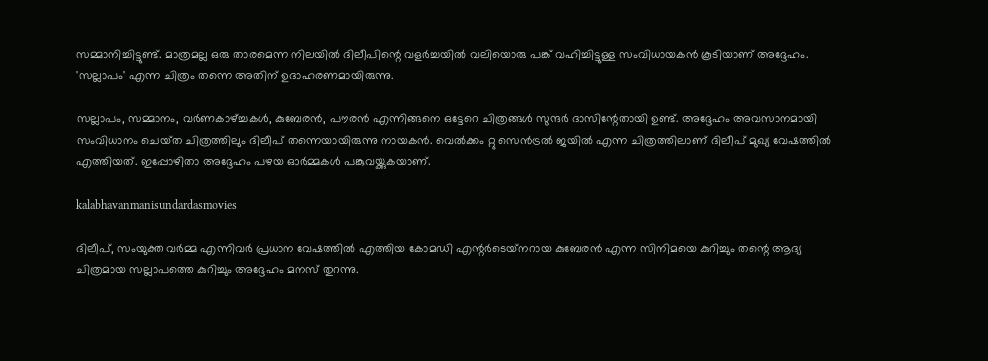സമ്മാനിച്ചിട്ടുണ്ട്. മാത്രമല്ല ഒരു താരമെന്ന നിലയിൽ ദിലീപിന്റെ വളർച്ചയിൽ വലിയൊരു പങ്ക് വഹിച്ചിട്ടുള്ള സംവിധായകൻ കൂടിയാണ് അദ്ദേഹം. 'സല്ലാപം' എന്ന ചിത്രം തന്നെ അതിന് ഉദാഹരണമായിരുന്നു.

സല്ലാപം, സമ്മാനം, വർണകാഴ്ച്ചകൾ, കുബേരൻ, പൗരൻ എന്നിങ്ങനെ ഒട്ടേറെ ചിത്രങ്ങൾ സുന്ദർ ദാസിന്റേതായി ഉണ്ട്. അദ്ദേഹം അവസാനമായി സംവിധാനം ചെയ്‌ത ചിത്രത്തിലും ദിലീപ് തന്നെയായിരുന്നു നായകൻ. വെൽക്കം റ്റു സെൻട്രൽ ജയിൽ എന്ന ചിത്രത്തിലാണ് ദിലീപ് മുഖ്യ വേഷത്തിൽ എത്തിയത്. ഇപ്പോഴിതാ അദ്ദേഹം പഴയ ഓർമ്മകൾ പങ്കുവയ്ക്കുകയാണ്.

kalabhavanmanisundardasmovies

ദിലീപ്, സംയുക്ത വർമ്മ എന്നിവർ പ്രധാന വേഷത്തിൽ എത്തിയ കോമഡി എന്റർടെയ്‌നറായ കുബേരൻ എന്ന സിനിമയെ കുറിച്ചും തന്റെ ആദ്യ ചിത്രമായ സല്ലാപത്തെ കുറിച്ചും അദ്ദേഹം മനസ് തുറന്നു.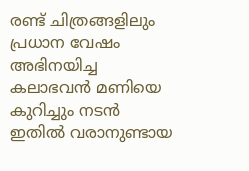രണ്ട് ചിത്രങ്ങളിലും പ്രധാന വേഷം അഭിനയിച്ച കലാഭവൻ മണിയെ കുറിച്ചും നടൻ ഇതിൽ വരാനുണ്ടായ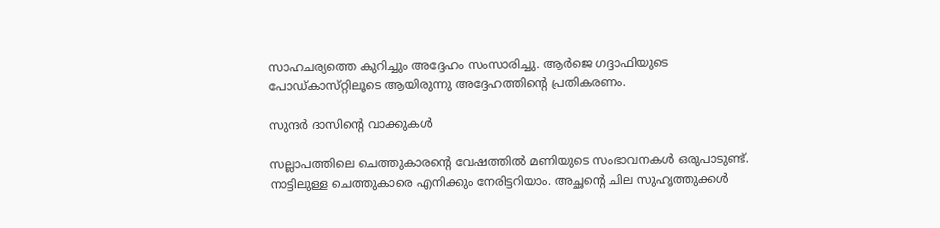സാഹചര്യത്തെ കുറിച്ചും അദ്ദേഹം സംസാരിച്ചു. ആർജെ ഗദ്ദാഫിയുടെ പോഡ്‌കാസ്‌റ്റിലൂടെ ആയിരുന്നു അദ്ദേഹത്തിന്റെ പ്രതികരണം.

സുന്ദർ ദാസിന്റെ വാക്കുകൾ

സല്ലാപത്തിലെ ചെത്തുകാരന്റെ വേഷത്തിൽ മണിയുടെ സംഭാവനകൾ ഒരുപാടുണ്ട്. നാട്ടിലുള്ള ചെത്തുകാരെ എനിക്കും നേരിട്ടറിയാം. അച്ഛന്റെ ചില സുഹൃത്തുക്കൾ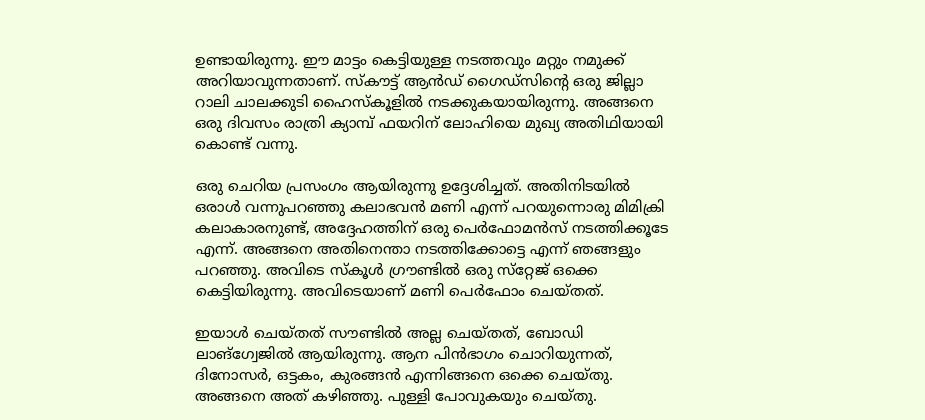ഉണ്ടായിരുന്നു. ഈ മാട്ടം കെട്ടിയുള്ള നടത്തവും മറ്റും നമുക്ക് അറിയാവുന്നതാണ്. സ്‌കൗട്ട് ആൻഡ് ഗൈഡ്‌സിന്റെ ഒരു ജില്ലാ റാലി ചാലക്കുടി ഹൈസ്‌കൂളിൽ നടക്കുകയായിരുന്നു. അങ്ങനെ ഒരു ദിവസം രാത്രി ക്യാമ്പ് ഫയറിന് ലോഹിയെ മുഖ്യ അതിഥിയായി കൊണ്ട് വന്നു.

ഒരു ചെറിയ പ്രസംഗം ആയിരുന്നു ഉദ്ദേശിച്ചത്. അതിനിടയിൽ ഒരാൾ വന്നുപറഞ്ഞു കലാഭവൻ മണി എന്ന് പറയുന്നൊരു മിമിക്രി കലാകാരനുണ്ട്, അദ്ദേഹത്തിന് ഒരു പെർഫോമൻസ് നടത്തിക്കൂടേ എന്ന്. അങ്ങനെ അതിനെന്താ നടത്തിക്കോട്ടെ എന്ന് ഞങ്ങളും പറഞ്ഞു. അവിടെ സ്‌കൂൾ ഗ്രൗണ്ടിൽ ഒരു സ്‌റ്റേജ് ഒക്കെ കെട്ടിയിരുന്നു. അവിടെയാണ് മണി പെർഫോം ചെയ്‌തത്‌.

ഇയാൾ ചെയ്‌തത്‌ സൗണ്ടിൽ അല്ല ചെയ്‌തത്‌, ബോഡി ലാങ്ഗ്വേജിൽ ആയിരുന്നു. ആന പിൻഭാഗം ചൊറിയുന്നത്, ദിനോസർ, ഒട്ടകം, കുരങ്ങൻ എന്നിങ്ങനെ ഒക്കെ ചെയ്‌തു. അങ്ങനെ അത് കഴിഞ്ഞു. പുള്ളി പോവുകയും ചെയ്‌തു.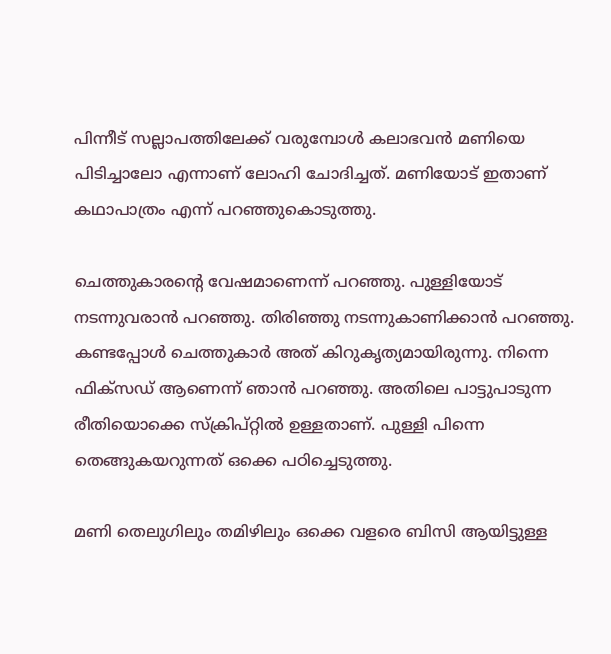പിന്നീട് സല്ലാപത്തിലേക്ക് വരുമ്പോൾ കലാഭവൻ മണിയെ പിടിച്ചാലോ എന്നാണ് ലോഹി ചോദിച്ചത്. മണിയോട് ഇതാണ് കഥാപാത്രം എന്ന് പറഞ്ഞുകൊടുത്തു.

ചെത്തുകാരന്റെ വേഷമാണെന്ന് പറഞ്ഞു. പുള്ളിയോട് നടന്നുവരാൻ പറഞ്ഞു. തിരിഞ്ഞു നടന്നുകാണിക്കാൻ പറഞ്ഞു. കണ്ടപ്പോൾ ചെത്തുകാർ അത് കിറുകൃത്യമായിരുന്നു. നിന്നെ ഫിക്‌സഡ് ആണെന്ന് ഞാൻ പറഞ്ഞു. അതിലെ പാട്ടുപാടുന്ന രീതിയൊക്കെ സ്ക്രിപ്റ്റിൽ ഉള്ളതാണ്. പുള്ളി പിന്നെ തെങ്ങുകയറുന്നത് ഒക്കെ പഠിച്ചെടുത്തു.

മണി തെലുഗിലും തമിഴിലും ഒക്കെ വളരെ ബിസി ആയിട്ടുള്ള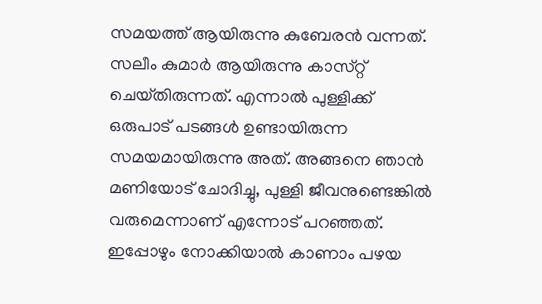സമയത്ത് ആയിരുന്നു കുബേരൻ വന്നത്. സലീം കുമാർ ആയിരുന്നു കാസ്‌റ്റ് ചെയ്‌തിരുന്നത്‌. എന്നാൽ പുള്ളിക്ക് ഒരുപാട് പടങ്ങൾ ഉണ്ടായിരുന്ന സമയമായിരുന്നു അത്. അങ്ങനെ ഞാൻ മണിയോട് ചോദിച്ചു, പുള്ളി ജീവനുണ്ടെങ്കിൽ വരുമെന്നാണ് എന്നോട് പറഞ്ഞത്. ഇപ്പോഴും നോക്കിയാൽ കാണാം പഴയ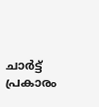ചാർട്ട് പ്രകാരം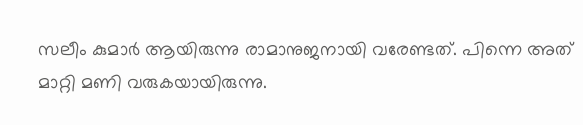സലീം കുമാർ ആയിരുന്നു രാമാനുജനായി വരേണ്ടത്. പിന്നെ അത് മാറ്റി മണി വരുകയായിരുന്നു.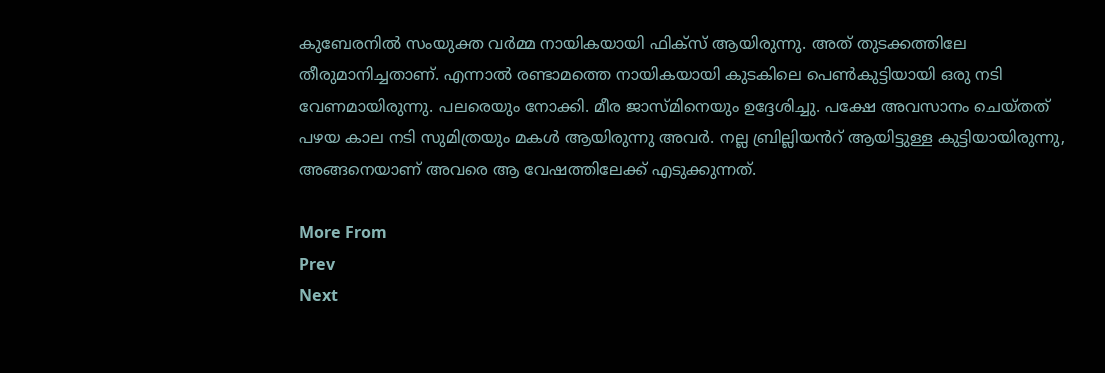കുബേരനിൽ സംയുക്ത വർമ്മ നായികയായി ഫിക്‌സ് ആയിരുന്നു. അത് തുടക്കത്തിലേ തീരുമാനിച്ചതാണ്. എന്നാൽ രണ്ടാമത്തെ നായികയായി കുടകിലെ പെൺകുട്ടിയായി ഒരു നടി വേണമായിരുന്നു. പലരെയും നോക്കി. മീര ജാസ്‌മിനെയും ഉദ്ദേശിച്ചു. പക്ഷേ അവസാനം ചെയ്‌തത് പഴയ കാല നടി സുമിത്രയും മകൾ ആയിരുന്നു അവർ. നല്ല ബ്രില്ലിയൻറ് ആയിട്ടുള്ള കുട്ടിയായിരുന്നു, അങ്ങനെയാണ് അവരെ ആ വേഷത്തിലേക്ക് എടുക്കുന്നത്.

More From
Prev
Next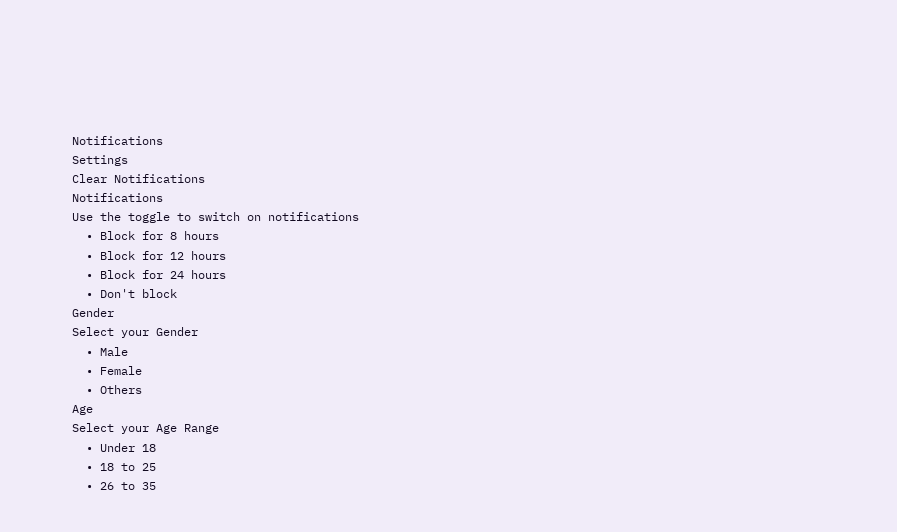Notifications
Settings
Clear Notifications
Notifications
Use the toggle to switch on notifications
  • Block for 8 hours
  • Block for 12 hours
  • Block for 24 hours
  • Don't block
Gender
Select your Gender
  • Male
  • Female
  • Others
Age
Select your Age Range
  • Under 18
  • 18 to 25
  • 26 to 35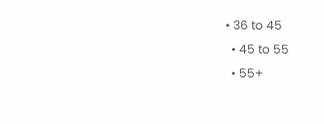• 36 to 45
  • 45 to 55
  • 55+